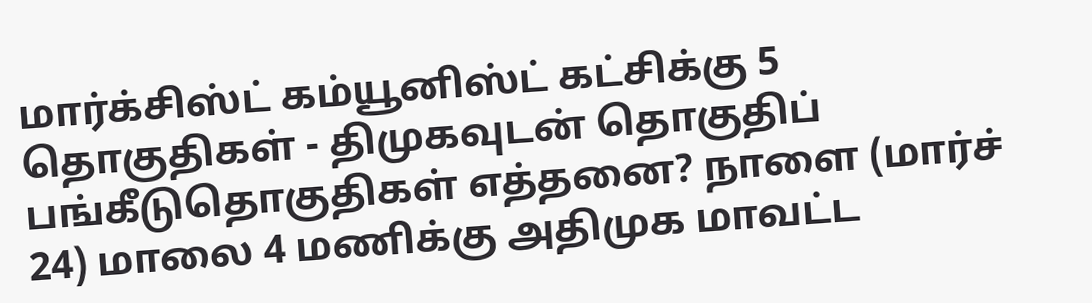மார்க்சிஸ்ட் கம்யூனிஸ்ட் கட்சிக்கு 5 தொகுதிகள் - திமுகவுடன் தொகுதிப் பங்கீடுதொகுதிகள் எத்தனை? நாளை (மார்ச் 24) மாலை 4 மணிக்கு அதிமுக மாவட்ட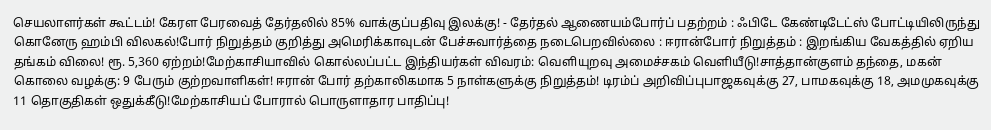செயலாளர்கள் கூட்டம்! கேரள பேரவைத் தேர்தலில் 85% வாக்குப்பதிவு இலக்கு! - தேர்தல் ஆணையம்போர்ப் பதற்றம் : ஃபிடே கேண்டிடேட்ஸ் போட்டியிலிருந்து கொனேரு ஹம்பி விலகல்!போர் நிறுத்தம் குறித்து அமெரிக்காவுடன் பேச்சுவார்த்தை நடைபெறவில்லை : ஈரான்போர் நிறுத்தம் : இறங்கிய வேகத்தில் ஏறிய தங்கம் விலை! ரூ. 5,360 ஏற்றம்!மேற்காசியாவில் கொல்லப்பட்ட இந்தியர்கள் விவரம்: வெளியுறவு அமைச்சகம் வெளியீடு!சாத்தான்குளம் தந்தை, மகன் கொலை வழக்கு: 9 பேரும் குற்றவாளிகள்! ஈரான் போர் தற்காலிகமாக 5 நாள்களுக்கு நிறுத்தம்! டிரம்ப் அறிவிப்புபாஜகவுக்கு 27, பாமகவுக்கு 18, அமமுகவுக்கு 11 தொகுதிகள் ஒதுக்கீடு!மேற்காசியப் போரால் பொருளாதார பாதிப்பு!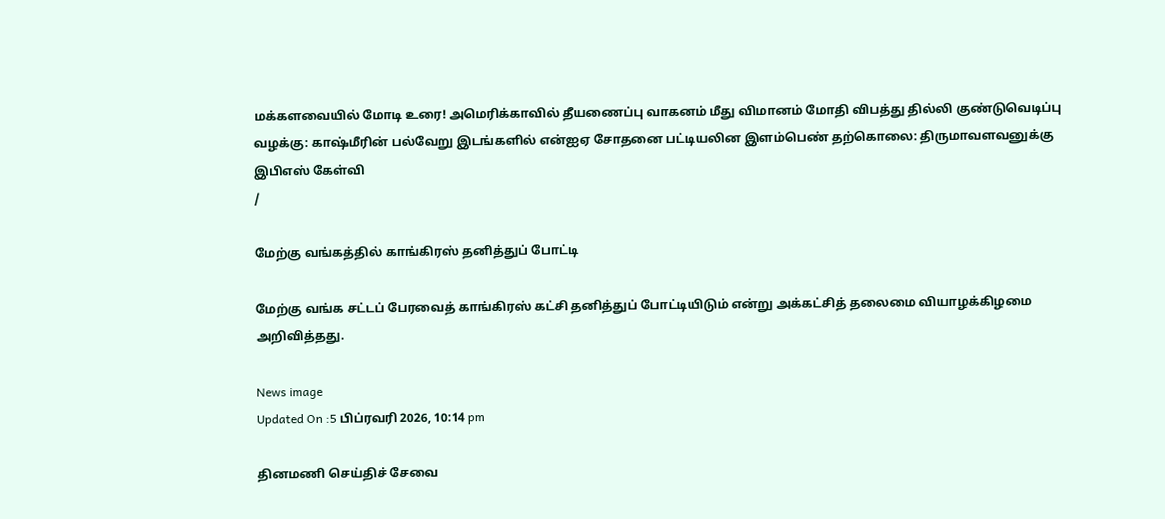மக்களவையில் மோடி உரை! அமெரிக்காவில் தீயணைப்பு வாகனம் மீது விமானம் மோதி விபத்து தில்லி குண்டுவெடிப்பு வழக்கு: காஷ்மீரின் பல்வேறு இடங்களில் என்ஐஏ சோதனை பட்டியலின இளம்பெண் தற்கொலை: திருமாவளவனுக்கு இபிஎஸ் கேள்வி
/

மேற்கு வங்கத்தில் காங்கிரஸ் தனித்துப் போட்டி

மேற்கு வங்க சட்டப் பேரவைத் காங்கிரஸ் கட்சி தனித்துப் போட்டியிடும் என்று அக்கட்சித் தலைமை வியாழக்கிழமை அறிவித்தது.

News image
Updated On :5 பிப்ரவரி 2026, 10:14 pm

தினமணி செய்திச் சேவை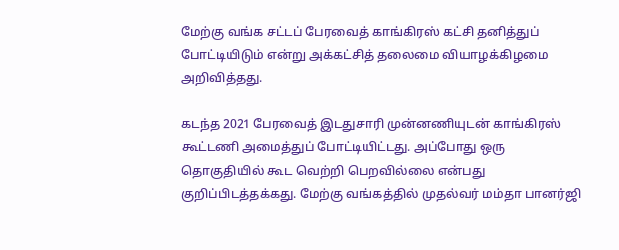மேற்கு வங்க சட்டப் பேரவைத் காங்கிரஸ் கட்சி தனித்துப் போட்டியிடும் என்று அக்கட்சித் தலைமை வியாழக்கிழமை அறிவித்தது.

கடந்த 2021 பேரவைத் இடதுசாரி முன்னணியுடன் காங்கிரஸ் கூட்டணி அமைத்துப் போட்டியிட்டது. அப்போது ஒரு தொகுதியில் கூட வெற்றி பெறவில்லை என்பது குறிப்பிடத்தக்கது. மேற்கு வங்கத்தில் முதல்வர் மம்தா பானர்ஜி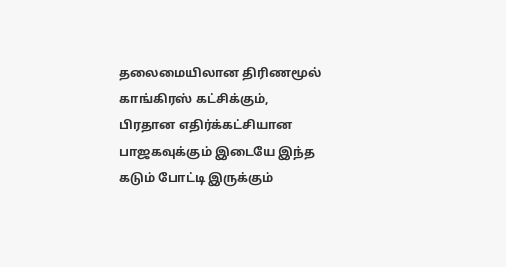தலைமையிலான திரிணமூல் காங்கிரஸ் கட்சிக்கும், பிரதான எதிர்க்கட்சியான பாஜகவுக்கும் இடையே இந்த கடும் போட்டி இருக்கும்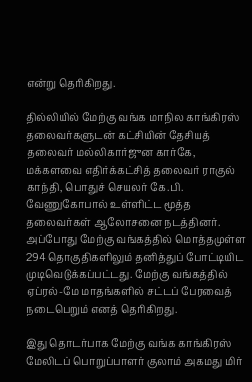என்று தெரிகிறது.

தில்லியில் மேற்கு வங்க மாநில காங்கிரஸ் தலைவர்களுடன் கட்சியின் தேசியத் தலைவர் மல்லிகார்ஜுன கார்கே, மக்களவை எதிர்க்கட்சித் தலைவர் ராகுல் காந்தி, பொதுச் செயலர் கே.பி. வேணுகோபால் உள்ளிட்ட மூத்த தலைவர்கள் ஆலோசனை நடத்தினர். அப்போது மேற்கு வங்கத்தில் மொத்தமுள்ள 294 தொகுதிகளிலும் தனித்துப் போட்டியிட முடிவெடுக்கப்பட்டது. மேற்கு வங்கத்தில் ஏப்ரல்-மே மாதங்களில் சட்டப் பேரவைத் நடைபெறும் எனத் தெரிகிறது.

இது தொடர்பாக மேற்கு வங்க காங்கிரஸ் மேலிடப் பொறுப்பாளர் குலாம் அகமது மிர்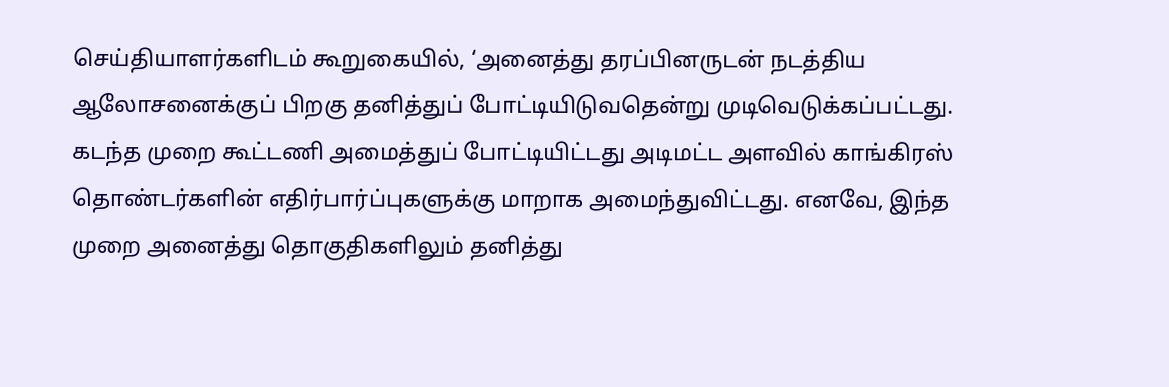செய்தியாளர்களிடம் கூறுகையில், ‘அனைத்து தரப்பினருடன் நடத்திய ஆலோசனைக்குப் பிறகு தனித்துப் போட்டியிடுவதென்று முடிவெடுக்கப்பட்டது. கடந்த முறை கூட்டணி அமைத்துப் போட்டியிட்டது அடிமட்ட அளவில் காங்கிரஸ் தொண்டர்களின் எதிர்பார்ப்புகளுக்கு மாறாக அமைந்துவிட்டது. எனவே, இந்த முறை அனைத்து தொகுதிகளிலும் தனித்து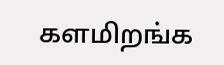களமிறங்க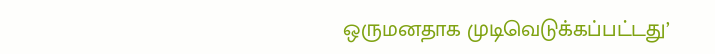ஒருமனதாக முடிவெடுக்கப்பட்டது’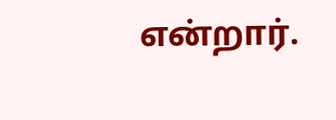என்றார்.